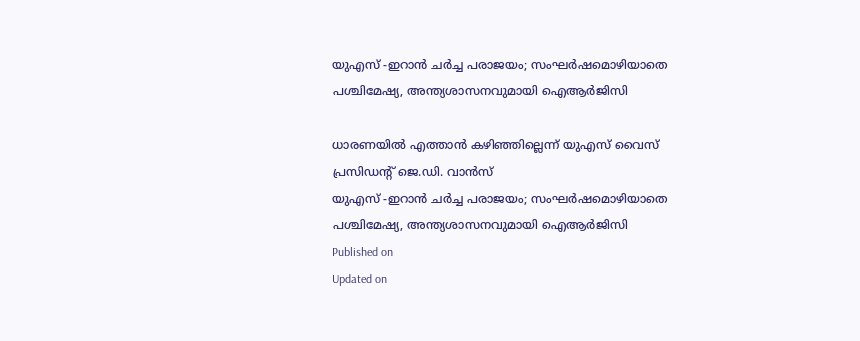യുഎസ് -ഇറാൻ ചർച്ച പരാജയം; സംഘർഷമൊഴിയാതെ പശ്ചിമേഷ്യ, അന്ത്യശാസനവുമായി ഐആർജിസി

ധാരണയിൽ എത്താൻ കഴിഞ്ഞില്ലെന്ന് യുഎസ് വൈസ് പ്രസിഡന്റ് ജെ.ഡി. വാൻസ്
യുഎസ് -ഇറാൻ ചർച്ച പരാജയം; സംഘർഷമൊഴിയാതെ പശ്ചിമേഷ്യ, അന്ത്യശാസനവുമായി ഐആർജിസി
Published on
Updated on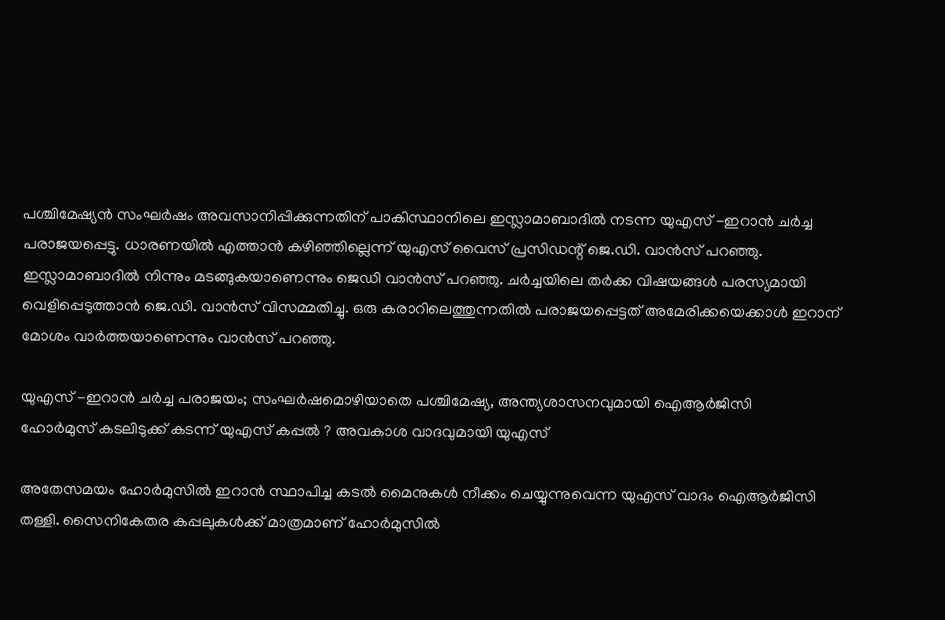പശ്ചിമേഷ്യൻ സംഘർഷം അവസാനിപ്പിക്കുന്നതിന് പാകിസ്ഥാനിലെ ഇസ്ലാമാബാദിൽ നടന്ന യുഎസ് -ഇറാൻ ചർച്ച പരാജയപ്പെട്ടു. ധാരണയിൽ എത്താൻ കഴിഞ്ഞില്ലെന്ന് യുഎസ് വൈസ് പ്രസിഡന്റ് ജെ.ഡി. വാൻസ് പറഞ്ഞു. ഇസ്ലാമാബാദിൽ നിന്നും മടങ്ങുകയാണെന്നും ജെഡി വാൻസ് പറഞ്ഞു. ചർച്ചയിലെ തർക്ക വിഷയങ്ങൾ പരസ്യമായി വെളിപ്പെടുത്താൻ ജെ.ഡി. വാൻസ് വിസമ്മതിച്ചു. ഒരു കരാറിലെത്തുന്നതിൽ പരാജയപ്പെട്ടത് അമേരിക്കയെക്കാൾ ഇറാന് മോശം വാർത്തയാണെന്നും വാൻസ് പറഞ്ഞു.

യുഎസ് -ഇറാൻ ചർച്ച പരാജയം; സംഘർഷമൊഴിയാതെ പശ്ചിമേഷ്യ, അന്ത്യശാസനവുമായി ഐആർജിസി
ഹോർമുസ് കടലിടുക്ക് കടന്ന് യുഎസ് കപ്പൽ ? അവകാശ വാദവുമായി യുഎസ്

അതേസമയം ഹോർമുസിൽ ഇറാൻ സ്ഥാപിച്ച കടൽ മൈനുകൾ നീക്കം ചെയ്യുന്നുവെന്ന യുഎസ് വാദം ഐആർജിസി തള്ളി. സൈനികേതര കപ്പലുകൾക്ക് മാത്രമാണ് ഹോർമുസിൽ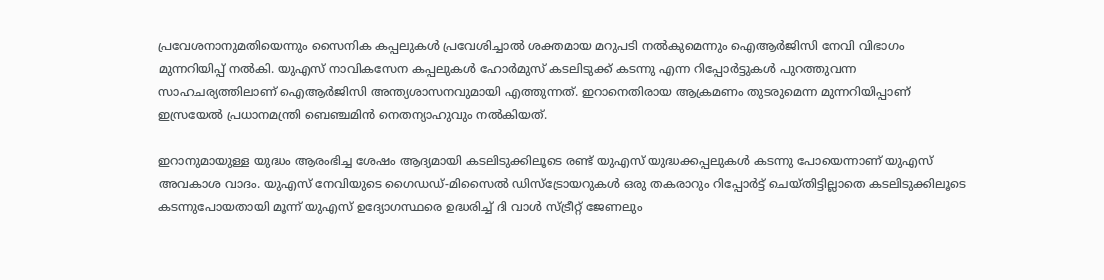പ്രവേശനാനുമതിയെന്നും സൈനിക കപ്പലുകൾ പ്രവേശിച്ചാൽ ശക്തമായ മറുപടി നൽകുമെന്നും ഐആർജിസി നേവി വിഭാഗം മുന്നറിയിപ്പ് നൽകി. യുഎസ് നാവികസേന കപ്പലുകൾ ഹോർമുസ് കടലിടുക്ക് കടന്നു എന്ന റിപ്പോർട്ടുകൾ പുറത്തുവന്ന സാഹചര്യത്തിലാണ് ഐആർജിസി അന്ത്യശാസനവുമായി എത്തുന്നത്. ഇറാനെതിരായ ആക്രമണം തുടരുമെന്ന മുന്നറിയിപ്പാണ് ഇസ്രയേൽ പ്രധാനമന്ത്രി ബെഞ്ചമിൻ നെതന്യാഹുവും നൽകിയത്.

ഇറാനുമായുള്ള യുദ്ധം ആരംഭിച്ച ശേഷം ആദ്യമായി കടലിടുക്കിലൂടെ രണ്ട് യുഎസ് യുദ്ധക്കപ്പലുകൾ കടന്നു പോയെന്നാണ് യുഎസ് അവകാശ വാദം. യുഎസ് നേവിയുടെ ഗൈഡഡ്-മിസൈൽ ഡിസ്ട്രോയറുകൾ ഒരു തകരാറും റിപ്പോർട്ട് ചെയ്തിട്ടില്ലാതെ കടലിടുക്കിലൂടെ കടന്നുപോയതായി മൂന്ന് യുഎസ് ഉദ്യോഗസ്ഥരെ ഉദ്ധരിച്ച് ദി വാൾ സ്ട്രീറ്റ് ജേണലും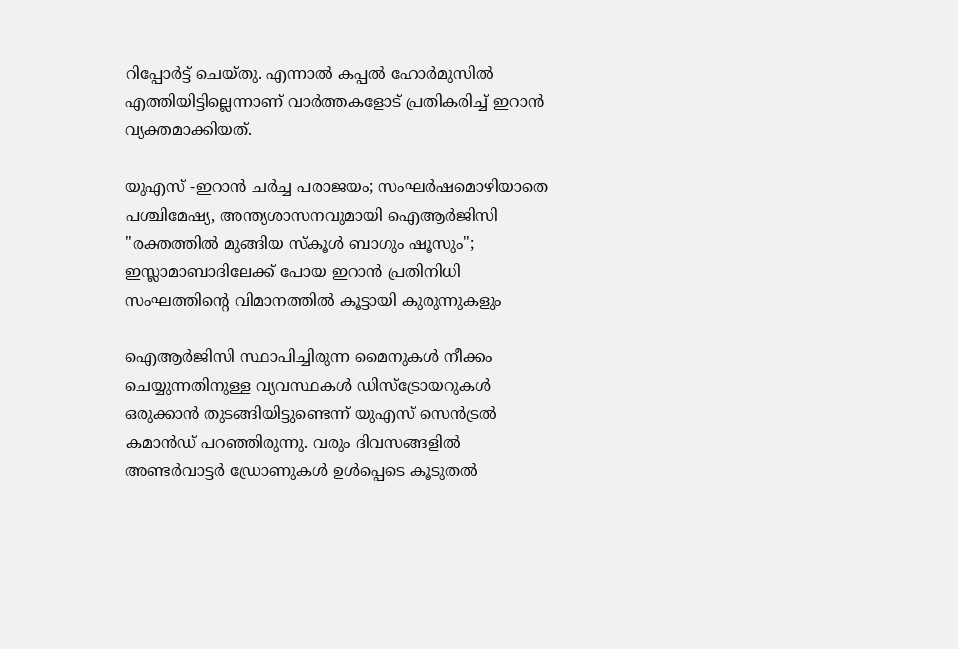റിപ്പോർട്ട് ചെയ്തു. എന്നാൽ കപ്പൽ ഹോർമുസിൽ എത്തിയിട്ടില്ലെന്നാണ് വാർത്തകളോട് പ്രതികരിച്ച് ഇറാൻ വ്യക്തമാക്കിയത്.

യുഎസ് -ഇറാൻ ചർച്ച പരാജയം; സംഘർഷമൊഴിയാതെ പശ്ചിമേഷ്യ, അന്ത്യശാസനവുമായി ഐആർജിസി
"രക്തത്തില്‍ മുങ്ങിയ സ്‌കൂള്‍ ബാഗും ഷൂസും"; ഇസ്ലാമാബാദിലേക്ക് പോയ ഇറാന്‍ പ്രതിനിധി സംഘത്തിന്റെ വിമാനത്തില്‍ കൂട്ടായി കുരുന്നുകളും

ഐആർജിസി സ്ഥാപിച്ചിരുന്ന മൈനുകൾ നീക്കം ചെയ്യുന്നതിനുള്ള വ്യവസ്ഥകൾ ഡിസ്ട്രോയറുകൾ ഒരുക്കാൻ തുടങ്ങിയിട്ടുണ്ടെന്ന് യുഎസ് സെൻട്രൽ കമാൻഡ് പറഞ്ഞിരുന്നു. വരും ദിവസങ്ങളിൽ അണ്ടർവാട്ടർ ഡ്രോണുകൾ ഉൾപ്പെടെ കൂടുതൽ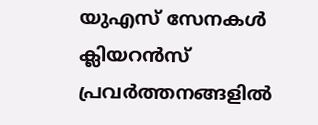യുഎസ് സേനകൾ ക്ലിയറൻസ് പ്രവർത്തനങ്ങളിൽ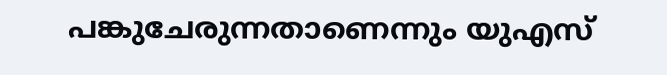പങ്കുചേരുന്നതാണെന്നും യുഎസ്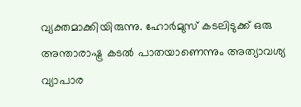വ്യക്തമാക്കിയിരുന്നു. ഹോർമുസ് കടലിടുക്ക് ഒരു അന്താരാഷ്ട്ര കടൽ പാതയാണെന്നും അത്യാവശ്യ വ്യാപാര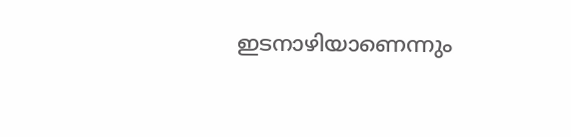ഇടനാഴിയാണെന്നും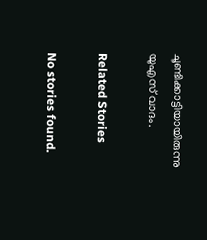ചൂണ്ടിക്കാട്ടിയായിരുന്നു യുഎസ് വാദം.

Related Stories

No stories found.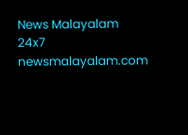News Malayalam 24x7
newsmalayalam.com